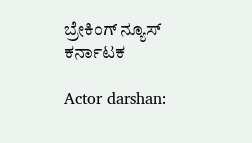ಬ್ರೇಕಿಂಗ್ ನ್ಯೂಸ್
ಕರ್ನಾಟಕ

Actor darshan: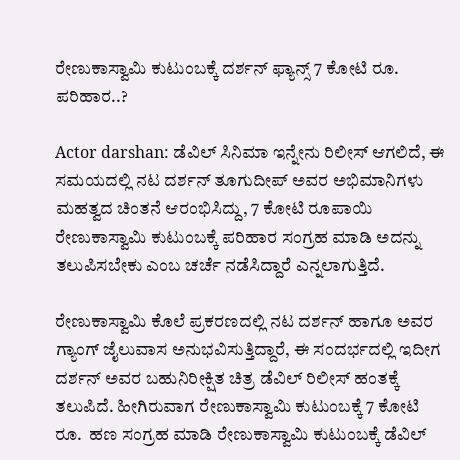ರೇಣುಕಾಸ್ವಾಮಿ ಕುಟುಂಬಕ್ಕೆ ದರ್ಶನ್‌ ಫ್ಯಾನ್ಸ್‌ 7 ಕೋಟಿ ರೂ. ಪರಿಹಾರ..?

Actor darshan: ಡೆವಿಲ್ ಸಿನಿಮಾ ಇನ್ನೇನು ರಿಲೀಸ್ ಆಗಲಿದೆ, ಈ ಸಮಯದಲ್ಲಿ ನಟ ದರ್ಶನ್ ತೂಗುದೀಪ್ ಅವರ ಅಭಿಮಾನಿಗಳು ಮಹತ್ವದ ಚಿಂತನೆ ಆರಂಭಿಸಿದ್ದು, 7 ಕೋಟಿ ರೂಪಾಯಿ ರೇಣುಕಾಸ್ವಾಮಿ ಕುಟುಂಬಕ್ಕೆ ಪರಿಹಾರ ಸಂಗ್ರಹ ಮಾಡಿ ಅದನ್ನು ತಲುಪಿಸಬೇಕು ಎಂಬ ಚರ್ಚೆ ನಡೆಸಿದ್ದಾರೆ ಎನ್ನಲಾಗುತ್ತಿದೆ.

ರೇಣುಕಾಸ್ವಾಮಿ ಕೊಲೆ ಪ್ರಕರಣದಲ್ಲಿ ನಟ ದರ್ಶನ್‌ ಹಾಗೂ ಅವರ ಗ್ಯಾಂಗ್‌ ಜೈಲುವಾಸ ಅನುಭವಿಸುತ್ತಿದ್ದಾರೆ, ಈ ಸಂದರ್ಭದಲ್ಲಿ ಇದೀಗ ದರ್ಶನ್‌ ಅವರ ಬಹುನಿರೀಕ್ಷಿತ ಚಿತ್ರ ಡೆವಿಲ್‌ ರಿಲೀಸ್‌ ಹಂತಕ್ಕೆ ತಲುಪಿದೆ. ಹೀಗಿರುವಾಗ ರೇಣುಕಾಸ್ವಾಮಿ ಕುಟುಂಬಕ್ಕೆ 7 ಕೋಟಿ ರೂ.  ಹಣ ಸಂಗ್ರಹ ಮಾಡಿ ರೇಣುಕಾಸ್ವಾಮಿ ಕುಟುಂಬಕ್ಕೆ ಡೆವಿಲ್‌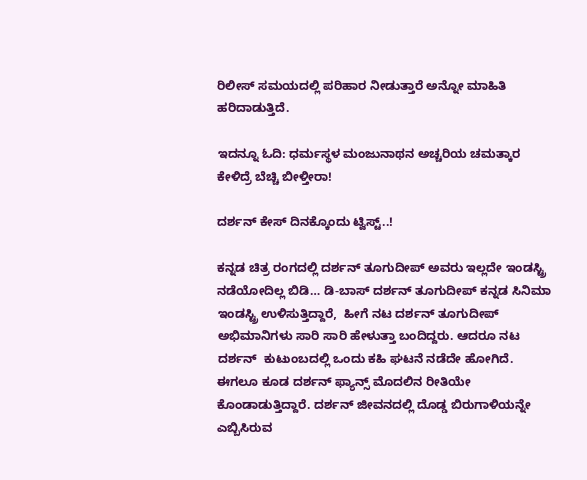ರಿಲೀಸ್‌ ಸಮಯದಲ್ಲಿ ಪರಿಹಾರ ನೀಡುತ್ತಾರೆ ಅನ್ನೋ ಮಾಹಿತಿ ಹರಿದಾಡುತ್ತಿದೆ.

ಇದನ್ನೂ ಓದಿ: ಧರ್ಮಸ್ಥಳ ಮಂಜುನಾಥನ ಅಚ್ಚರಿಯ ಚಮತ್ಕಾರ ಕೇಳಿದ್ರೆ ಬೆಚ್ಚಿ ಬೀಳ್ತೀರಾ!

ದರ್ಶನ್‌ ಕೇಸ್‌ ದಿನಕ್ಕೊಂದು ಟ್ವಿಸ್ಟ್..!

ಕನ್ನಡ ಚಿತ್ರ ರಂಗದಲ್ಲಿ ದರ್ಶನ್ ತೂಗುದೀಪ್ ಅವರು ಇಲ್ಲದೇ ಇಂಡಸ್ಟ್ರಿ ನಡೆಯೋದಿಲ್ಲ ಬಿಡಿ… ಡಿ-ಬಾಸ್ ದರ್ಶನ್ ತೂಗುದೀಪ್ ಕನ್ನಡ ಸಿನಿಮಾ ಇಂಡಸ್ಟ್ರಿ ಉಳಿಸುತ್ತಿದ್ದಾರೆ,  ಹೀಗೆ ನಟ ದರ್ಶನ್ ತೂಗುದೀಪ್ ಅಭಿಮಾನಿಗಳು ಸಾರಿ ಸಾರಿ ಹೇಳುತ್ತಾ ಬಂದಿದ್ದರು. ಆದರೂ ನಟ ದರ್ಶನ್‌  ಕುಟುಂಬದಲ್ಲಿ ಒಂದು ಕಹಿ ಘಟನೆ ನಡೆದೇ ಹೋಗಿದೆ. ಈಗಲೂ ಕೂಡ ದರ್ಶನ್‌ ಫ್ಯಾನ್ಸ್‌ ಮೊದಲಿನ ರೀತಿಯೇ ಕೊಂಡಾಡುತ್ತಿದ್ದಾರೆ. ದರ್ಶನ್ ಜೀವನದಲ್ಲಿ ದೊಡ್ಡ ಬಿರುಗಾಳಿಯನ್ನೇ ಎಬ್ಬಿಸಿರುವ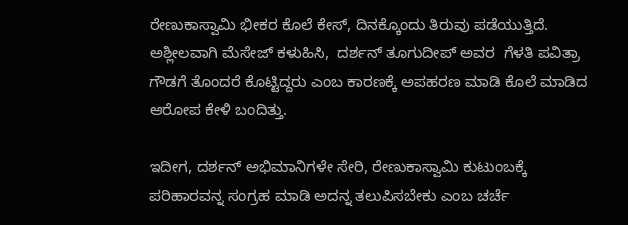ರೇಣುಕಾಸ್ವಾಮಿ ಭೀಕರ ಕೊಲೆ ಕೇಸ್, ದಿನಕ್ಕೊಂದು ತಿರುವು ಪಡೆಯುತ್ತಿದೆ. ಅಶ್ಲೀಲವಾಗಿ ಮೆಸೇಜ್ ಕಳುಹಿಸಿ,  ದರ್ಶನ್ ತೂಗುದೀಪ್ ಅವರ  ಗೆಳತಿ ಪವಿತ್ರಾ ಗೌಡಗೆ ತೊಂದರೆ ಕೊಟ್ಟಿದ್ದರು ಎಂಬ ಕಾರಣಕ್ಕೆ ಅಪಹರಣ ಮಾಡಿ ಕೊಲೆ ಮಾಡಿದ ಆರೋಪ ಕೇಳಿ ಬಂದಿತ್ತು.

ಇದೀಗ, ದರ್ಶನ್ ಅಭಿಮಾನಿಗಳೇ ಸೇರಿ, ರೇಣುಕಾಸ್ವಾಮಿ ಕುಟುಂಬಕ್ಕೆ ಪರಿಹಾರವನ್ನ ಸಂಗ್ರಹ ಮಾಡಿ ಅದನ್ನ ತಲುಪಿಸಬೇಕು ಎಂಬ ಚರ್ಚೆ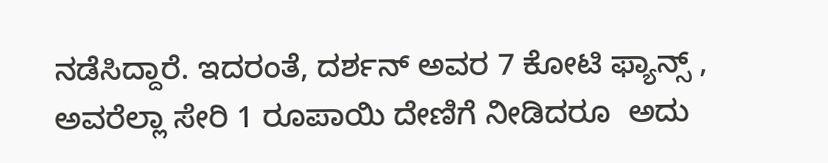ನಡೆಸಿದ್ದಾರೆ. ಇದರಂತೆ, ದರ್ಶನ್‌ ಅವರ 7 ಕೋಟಿ ಫ್ಯಾನ್ಸ್ , ಅವರೆಲ್ಲಾ ಸೇರಿ 1 ರೂಪಾಯಿ ದೇಣಿಗೆ ನೀಡಿದರೂ  ಅದು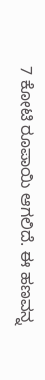7 ಕೋಟಿ ರೂಪಾಯಿ ಆಗಲಿದೆ. ಈ ಹಣವನ್ನ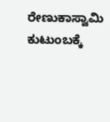ರೇಣುಕಾಸ್ವಾಮಿ ಕುಟುಂಬಕ್ಕೆ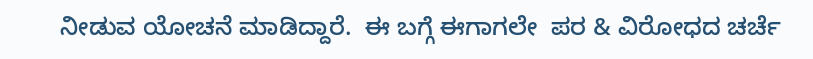ನೀಡುವ ಯೋಚನೆ ಮಾಡಿದ್ದಾರೆ.  ಈ ಬಗ್ಗೆ ಈಗಾಗಲೇ  ಪರ & ವಿರೋಧದ ಚರ್ಚೆ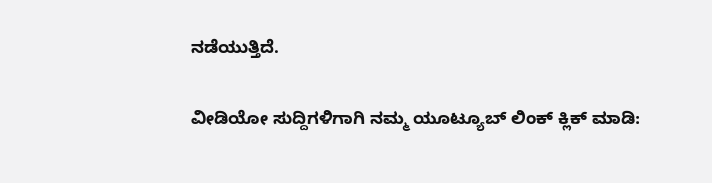ನಡೆಯುತ್ತಿದೆ.

ವೀಡಿಯೋ ಸುದ್ದಿಗಳಿಗಾಗಿ ನಮ್ಮ ಯೂಟ್ಯೂಬ್ ಲಿಂಕ್ ಕ್ಲಿಕ್ ಮಾಡಿ: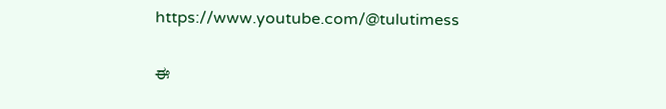https://www.youtube.com/@tulutimess

ಈ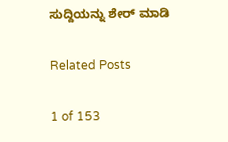ಸುದ್ದಿಯನ್ನು ಶೇರ್ ಮಾಡಿ

Related Posts

1 of 153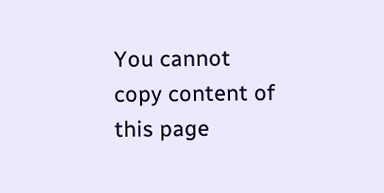You cannot copy content of this page